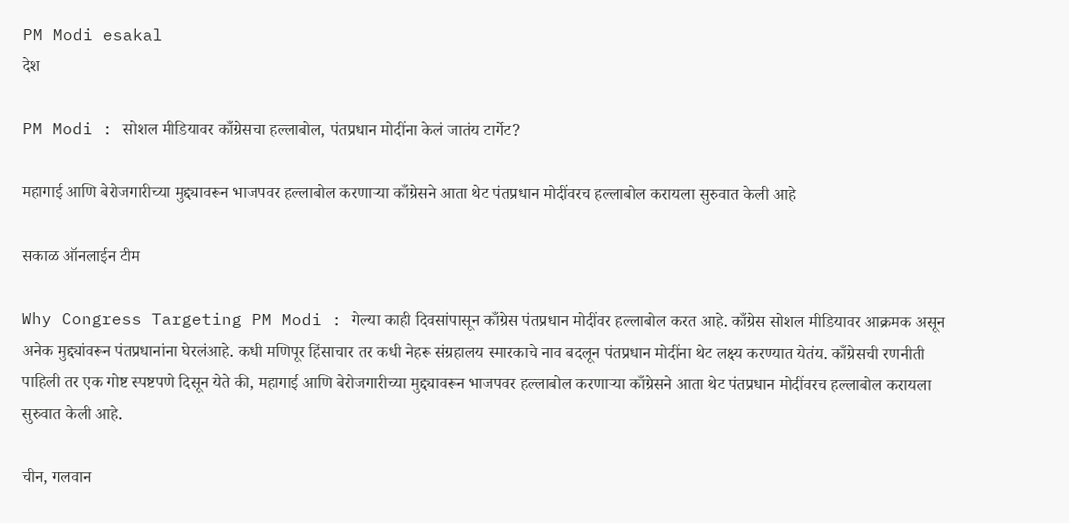PM Modi esakal
देश

PM Modi : सोशल मीडियावर काँग्रेसचा हल्लाबोल, पंतप्रधान मोदींना केलं जातंय टार्गेट?

महागाई आणि बेरोजगारीच्या मुद्द्यावरून भाजपवर हल्लाबोल करणाऱ्या काँग्रेसने आता थेट पंतप्रधान मोदींवरच हल्लाबोल करायला सुरुवात केली आहे

सकाळ ऑनलाईन टीम

Why Congress Targeting PM Modi : गेल्या काही दिवसांपासून काँग्रेस पंतप्रधान मोदींवर हल्लाबोल करत आहे. काँग्रेस सोशल मीडियावर आक्रमक असून अनेक मुद्द्यांवरून पंतप्रधानांना घेरलंआहे. कधी मणिपूर हिंसाचार तर कधी नेहरू संग्रहालय स्मारकाचे नाव बदलून पंतप्रधान मोदींना थेट लक्ष्य करण्यात येतंय. काँग्रेसची रणनीती पाहिली तर एक गोष्ट स्पष्टपणे दिसून येते की, महागाई आणि बेरोजगारीच्या मुद्द्यावरून भाजपवर हल्लाबोल करणाऱ्या काँग्रेसने आता थेट पंतप्रधान मोदींवरच हल्लाबोल करायला सुरुवात केली आहे.

चीन, गलवान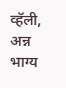व्हॅली, अन्न भाग्य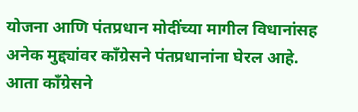योजना आणि पंतप्रधान मोदींच्या मागील विधानांसह अनेक मुद्द्यांवर काँग्रेसने पंतप्रधानांना घेरल आहे. आता काँग्रेसने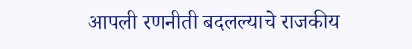आपली रणनीती बदलल्याचे राजकीय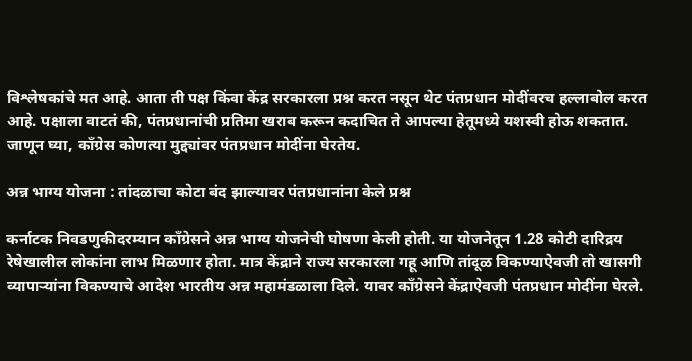विश्लेषकांचे मत आहे. आता ती पक्ष किंवा केंद्र सरकारला प्रश्न करत नसून थेट पंतप्रधान मोदींवरच हल्लाबोल करत आहे. पक्षाला वाटतं की, पंतप्रधानांची प्रतिमा खराब करून कदाचित ते आपल्या हेतूमध्ये यशस्वी होऊ शकतात. जाणून घ्या, काँग्रेस कोणत्या मुद्द्यांवर पंतप्रधान मोदींना घेरतेय.

अन्न भाग्य योजना : तांदळाचा कोटा बंद झाल्यावर पंतप्रधानांना केले प्रश्न

कर्नाटक निवडणुकीदरम्यान काँग्रेसने अन्न भाग्य योजनेची घोषणा केली होती. या योजनेतून 1.28 कोटी दारिद्रय रेषेखालील लोकांना लाभ मिळणार होता. मात्र केंद्राने राज्य सरकारला गहू आणि तांदूळ विकण्याऐवजी तो खासगी व्यापाऱ्यांना विकण्याचे आदेश भारतीय अन्न महामंडळाला दिले. यावर काँग्रेसने केंद्राऐवजी पंतप्रधान मोदींना घेरले.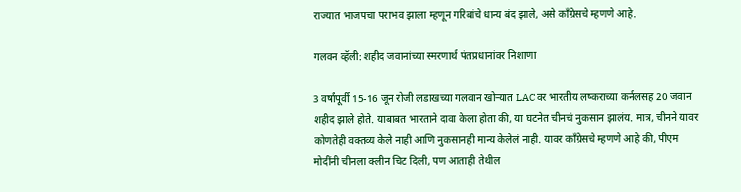राज्यात भाजपचा पराभव झाला म्हणून गरिबांचे धान्य बंद झाले, असे काँग्रेसचे म्हणणे आहे.

गलवन व्हॅली: शहीद जवानांच्या स्मरणार्थ पंतप्रधानांवर निशाणा

3 वर्षांपूर्वी 15-16 जून रोजी लडाखच्या गलवान खोऱ्यात LAC वर भारतीय लष्कराच्या कर्नलसह 20 जवान शहीद झाले होते. याबाबत भारताने दावा केला होता की, या घटनेत चीनचं नुकसान झालंय. मात्र, चीनने यावर कोणतेही वक्तव्य केले नाही आणि नुकसानही मान्य केलेलं नाही. यावर काँग्रेसचे म्हणणे आहे की, पीएम मोदींनी चीनला क्लीन चिट दिली, पण आताही तेथील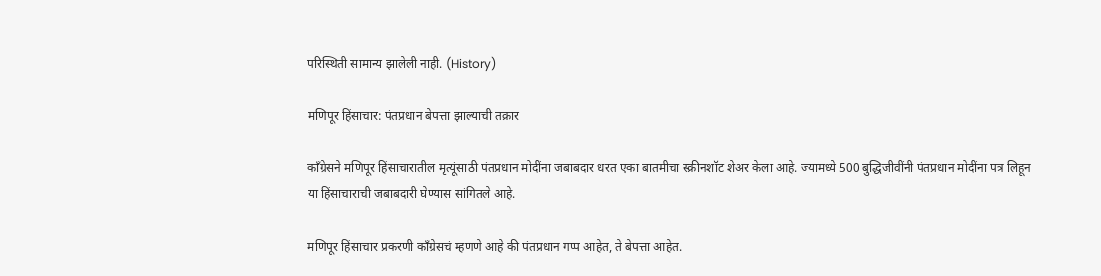परिस्थिती सामान्य झालेली नाही. (History)

मणिपूर हिंसाचार: पंतप्रधान बेपत्ता झाल्याची तक्रार

काँग्रेसने मणिपूर हिंसाचारातील मृत्यूंसाठी पंतप्रधान मोदींना जबाबदार धरत एका बातमीचा स्क्रीनशॉट शेअर केला आहे. ज्यामध्ये 500 बुद्धिजीवींनी पंतप्रधान मोदींना पत्र लिहून या हिंसाचाराची जबाबदारी घेण्यास सांगितले आहे.

मणिपूर हिंसाचार प्रकरणी काँग्रेसचं म्हणणे आहे की पंतप्रधान गप्प आहेत, ते बेपत्ता आहेत.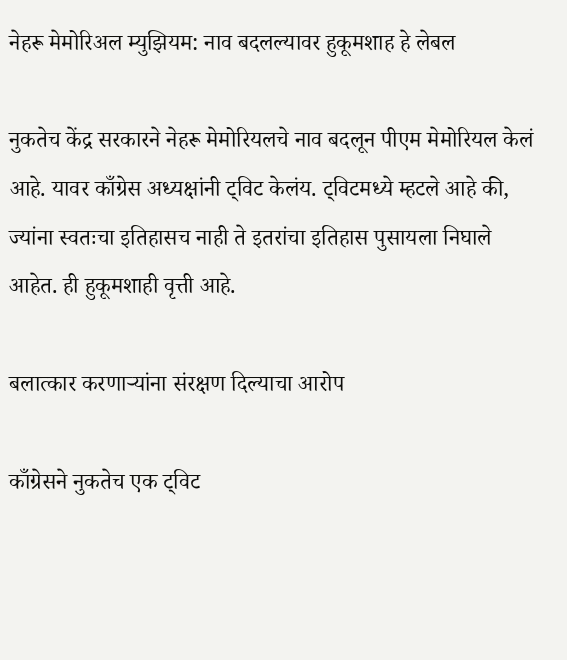नेहरू मेमोरिअल म्युझियम: नाव बदलल्यावर हुकूमशाह हे लेबल

नुकतेच केंद्र सरकारने नेहरू मेमोरियलचे नाव बदलून पीएम मेमोरियल केलं आहे. यावर काँग्रेस अध्यक्षांनी ट्विट केलंय. ट्विटमध्ये म्हटले आहे की, ज्यांना स्वतःचा इतिहासच नाही ते इतरांचा इतिहास पुसायला निघाले आहेत. ही हुकूमशाही वृत्ती आहे.

बलात्कार करणाऱ्यांना संरक्षण दिल्याचा आरोप

काँग्रेसने नुकतेच एक ट्विट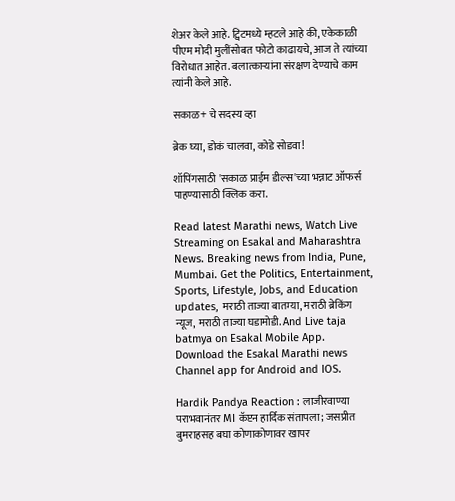शेअर केले आहे. ट्विटमध्ये म्हटले आहे की, एकेकाळी पीएम मोदी मुलींसोबत फोटो काढायचे, आज ते त्यांच्या विरोधात आहेत. बलात्काऱ्यांना संरक्षण देण्याचे काम त्यांनी केले आहे.

सकाळ+ चे सदस्य व्हा

ब्रेक घ्या, डोकं चालवा, कोडे सोडवा!

शॉपिंगसाठी 'सकाळ प्राईम डील्स'च्या भन्नाट ऑफर्स पाहण्यासाठी क्लिक करा.

Read latest Marathi news, Watch Live Streaming on Esakal and Maharashtra News. Breaking news from India, Pune, Mumbai. Get the Politics, Entertainment, Sports, Lifestyle, Jobs, and Education updates, मराठी ताज्या बातम्या, मराठी ब्रेकिंग न्यूज, मराठी ताज्या घडामोडी. And Live taja batmya on Esakal Mobile App. Download the Esakal Marathi news Channel app for Android and IOS.

Hardik Pandya Reaction : लाजीरवाण्या पराभवानंतर MI कॅप्टन हार्दिक संतापला; जसप्रीत बुमराहसह बघा कोणाकोणावर खापर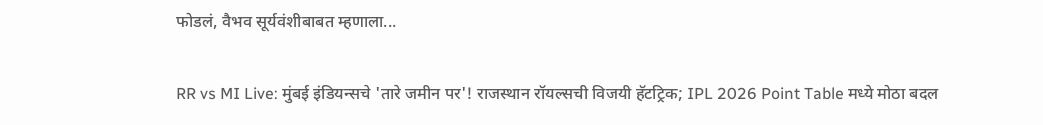फोडलं, वैभव सूर्यवंशीबाबत म्हणाला...

RR vs MI Live: मुंबई इंडियन्सचे 'तारे जमीन पर'! राजस्थान रॉयल्सची विजयी हॅटट्रिक; IPL 2026 Point Table मध्ये मोठा बदल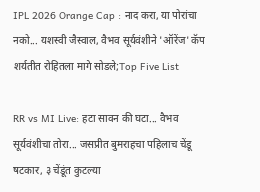IPL 2026 Orange Cap : नाद करा, या पोरांचा नको... यशस्वी जैस्वाल, वैभव सूर्यवंशीने 'ऑरेंज' कॅप शर्यतीत रोहितला मागे सोडले;Top Five List

RR vs MI Live: हटा सावन की घटा... वैभव सूर्यवंशीचा तोरा... जसप्रीत बुमराहचा पहिलाच चेंडू षटकार, ३ चेंडूंत कुटल्या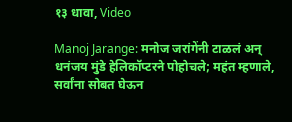१३ धावा, Video

Manoj Jarange: मनोज जरांगेंनी टाळलं अन् धनंजय मुंडे हेलिकॉप्टरने पोहोचले; महंत म्हणाले, सर्वांना सोबत घेऊन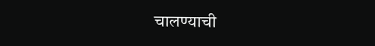चालण्याची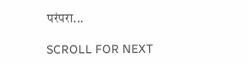परंपरा...

SCROLL FOR NEXT